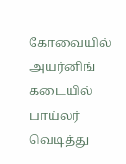கோவையில் அயர்னிங் கடையில் பாய்லர் வெடித்து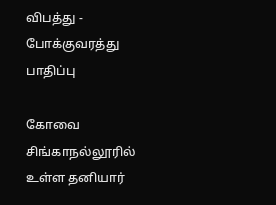விபத்து - போக்குவரத்து பாதிப்பு

கோவை சிங்காநல்லூரில் உள்ள தனியார்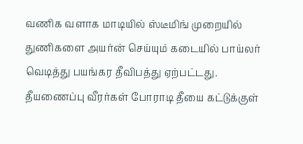வணிக வளாக மாடியில் ஸ்டீமிங் முறையில் துணிகளை அயர்ன் செய்யும் கடையில் பாய்லர் வெடித்து பயங்கர தீவிபத்து ஏற்பட்டது. தீயணைப்பு வீரர்கள் போராடி தீயை கட்டுக்குள்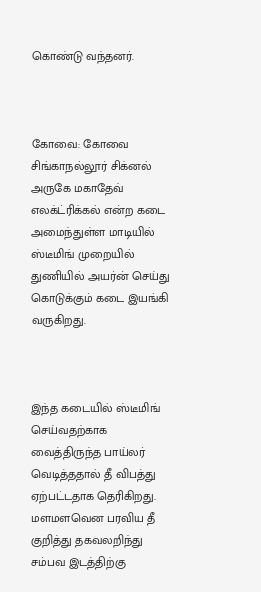கொண்டு வந்தனர்.



கோவை: கோவை சிங்காநல்லூர் சிக்னல் அருகே மகாதேவ் எலக்ட்ரிக்கல் என்ற கடை அமைந்துள்ள மாடியில் ஸ்டீமிங் முறையில் துணியில் அயர்ன் செய்து கொடுக்கும் கடை இயங்கி வருகிறது.



இந்த கடையில் ஸ்டீமிங் செய்வதற்காக வைத்திருந்த பாய்லர் வெடித்ததால் தீ விபத்து ஏற்பட்டதாக தெரிகிறது. மளமளவென பரவிய தீ குறித்து தகவலறிந்து சம்பவ இடத்திற்கு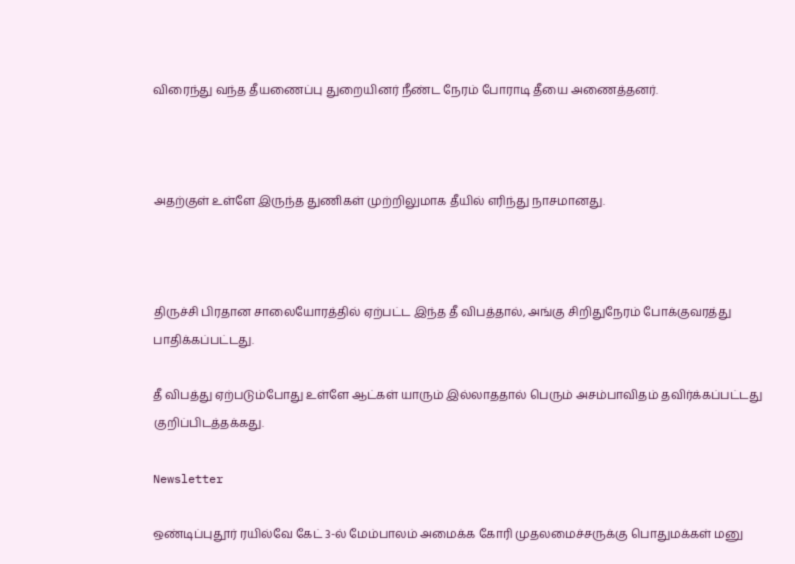விரைந்து வந்த தீயணைப்பு துறையினர் நீண்ட நேரம் போராடி தீயை அணைத்தனர்.



அதற்குள் உள்ளே இருந்த துணிகள் முற்றிலுமாக தீயில் எரிந்து நாசமானது.



திருச்சி பிரதான சாலையோரத்தில் ஏற்பட்ட இந்த தீ விபத்தால், அங்கு சிறிதுநேரம் போக்குவரத்து பாதிக்கப்பட்டது.

தீ விபத்து ஏற்படும்போது உள்ளே ஆட்கள் யாரும் இல்லாததால் பெரும் அசம்பாவிதம் தவிர்க்கப்பட்டது குறிப்பிடத்தக்கது.

Newsletter

ஒண்டிப்புதூர் ரயில்வே கேட் 3-ல் மேம்பாலம் அமைக்க கோரி முதலமைச்சருக்கு பொதுமக்கள் மனு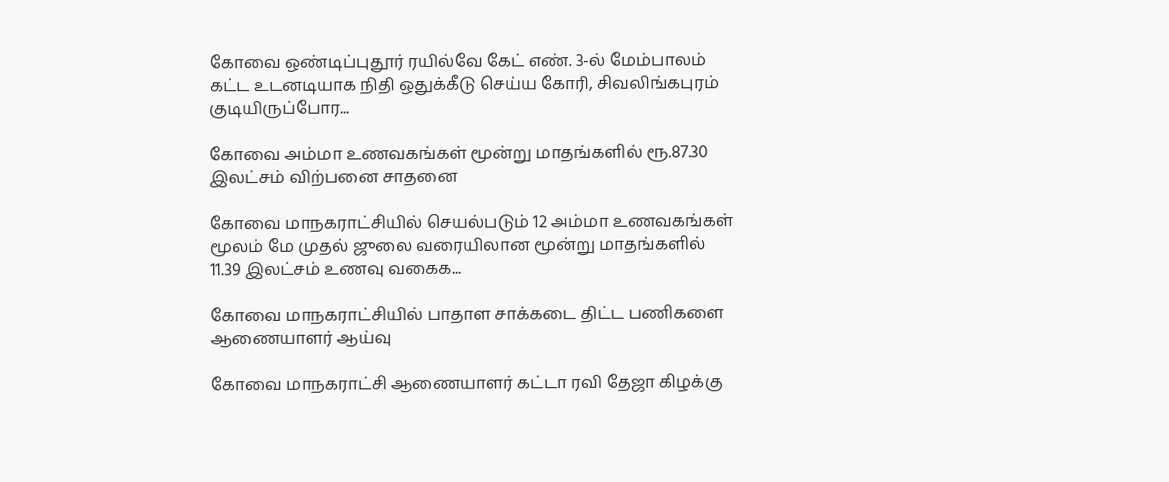கோவை ஒண்டிப்புதூர் ரயில்வே கேட் எண். 3-ல் மேம்பாலம் கட்ட உடனடியாக நிதி ஒதுக்கீடு செய்ய கோரி, சிவலிங்கபுரம் குடியிருப்போர...

கோவை அம்மா உணவகங்கள் மூன்று மாதங்களில் ரூ.87.30 இலட்சம் விற்பனை சாதனை

கோவை மாநகராட்சியில் செயல்படும் 12 அம்மா உணவகங்கள் மூலம் மே முதல் ஜுலை வரையிலான மூன்று மாதங்களில் 11.39 இலட்சம் உணவு வகைக...

கோவை மாநகராட்சியில் பாதாள சாக்கடை திட்ட பணிகளை ஆணையாளர் ஆய்வு

கோவை மாநகராட்சி ஆணையாளர் கட்டா ரவி தேஜா கிழக்கு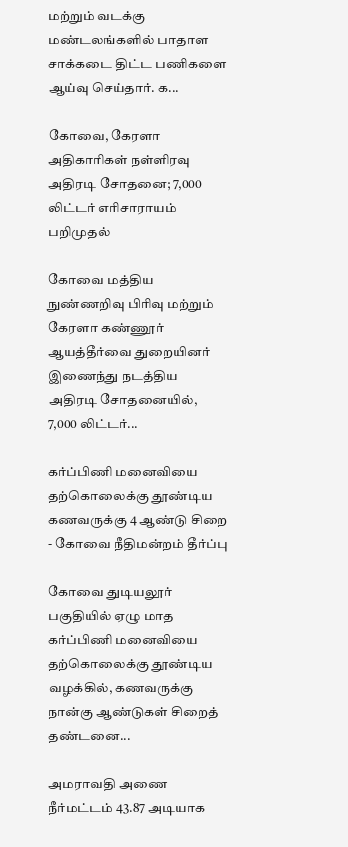மற்றும் வடக்கு மண்டலங்களில் பாதாள சாக்கடை திட்ட பணிகளை ஆய்வு செய்தார். க...

கோவை, கேரளா அதிகாரிகள் நள்ளிரவு அதிரடி சோதனை; 7,000 லிட்டர் எரிசாராயம் பறிமுதல்

கோவை மத்திய நுண்ணறிவு பிரிவு மற்றும் கேரளா கண்ணூர் ஆயத்தீர்வை துறையினர் இணைந்து நடத்திய அதிரடி சோதனையில், 7,000 லிட்டர்...

கர்ப்பிணி மனைவியை தற்கொலைக்கு தூண்டிய கணவருக்கு 4 ஆண்டு சிறை - கோவை நீதிமன்றம் தீர்ப்பு

கோவை துடியலூர் பகுதியில் ஏழு மாத கர்ப்பிணி மனைவியை தற்கொலைக்கு தூண்டிய வழக்கில், கணவருக்கு நான்கு ஆண்டுகள் சிறைத் தண்டனை...

அமராவதி அணை நீர்மட்டம் 43.87 அடியாக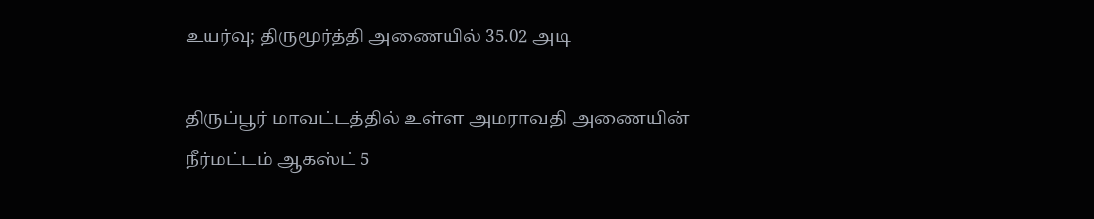உயர்வு; திருமூர்த்தி அணையில் 35.02 அடி

திருப்பூர் மாவட்டத்தில் உள்ள அமராவதி அணையின் நீர்மட்டம் ஆகஸ்ட் 5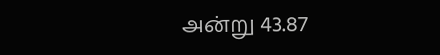அன்று 43.87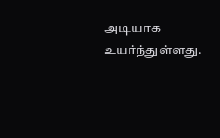அடியாக உயர்ந்துள்ளது.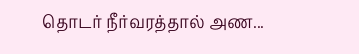தொடர் நீர்வரத்தால் அண...